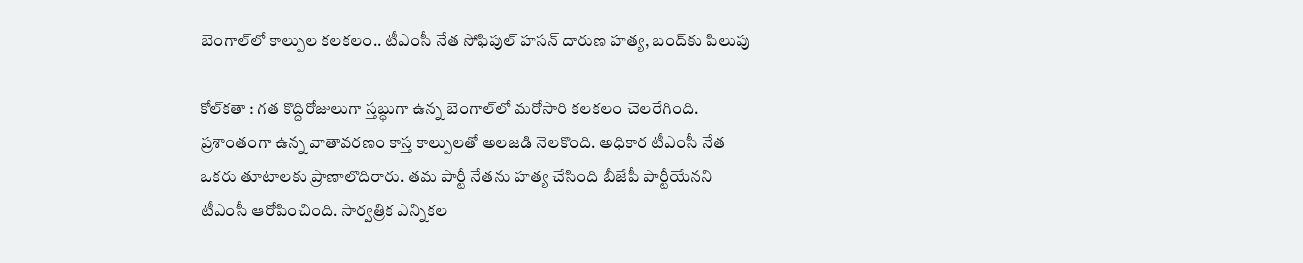బెంగాల్‌లో కాల్పుల కలకలం.. టీఎంసీ నేత సోఫిపుల్ హసన్ దారుణ హత్య, బంద్‌కు పిలుపు

కోల్‌కతా : గత కొద్దిరోజులుగా స్తబ్ధుగా ఉన్న బెంగాల్‌లో మరోసారి కలకలం చెలరేగింది. ప్రశాంతంగా ఉన్న వాతావరణం కాస్త కాల్పులతో అలజడి నెలకొంది. అధికార టీఎంసీ నేత ఒకరు తూటాలకు ప్రాణాలొదిరారు. తమ పార్టీ నేతను హత్య చేసింది బీజేపీ పార్టీయేనని టీఎంసీ ఆరోపించింది. సార్వత్రిక ఎన్నికల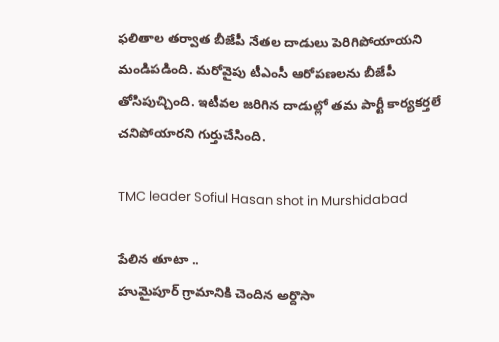ఫలితాల తర్వాత బీజేపీ నేతల దాడులు పెరిగిపోయాయని మండిపడింది. మరోవైపు టీఎంసీ ఆరోపణలను బీజేపీ తోసిపుచ్చింది. ఇటీవల జరిగిన దాడుల్లో తమ పార్టీ కార్యకర్తలే చనిపోయారని గుర్తుచేసింది.

TMC leader Sofiul Hasan shot in Murshidabad

పేలిన తూటా ..
హుమైపూర్ గ్రామానికి చెందిన అర్దొసా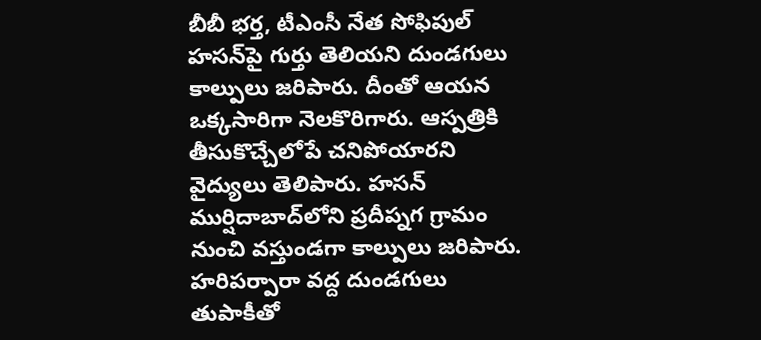బీబీ భర్త, టీఎంసీ నేత సోఫిపుల్ హసన్‌పై గుర్తు తెలియని దుండగులు కాల్పులు జరిపారు. దీంతో ఆయన ఒక్కసారిగా నెలకొరిగారు. ఆస్పత్రికి తీసుకొచ్చేలోపే చనిపోయారని వైద్యులు తెలిపారు. హసన్ ముర్షిదాబాద్‌లోని ప్రదీప్నగ గ్రామం నుంచి వస్తుండగా కాల్పులు జరిపారు. హరిపర్పారా వద్ద దుండగులు తుపాకీతో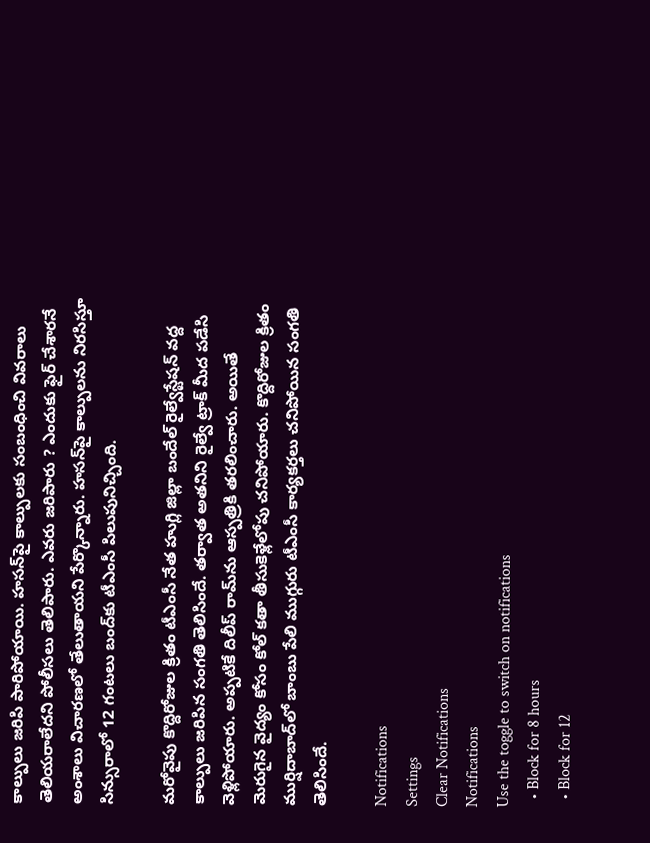కాల్పులు జరిపి పారిపోయాయి. హసన్‌పై కాల్పులకు సంబంధించి వివరాలు తెలియరాలేదని పోలీసలు తెలిపారు. ఎవరు జరిపారు ? ఎందుకు ఫైర్ చేశారనే అంశాలు విచారణలో తేలుతాయని పేర్కొన్నారు. హసన్‌పై కాల్పులను నిరసిస్తూ సిన్సురాలో 12 గంటలు బంద్‌కు టీఎంసీ పిలుపునిచ్చింది.

మరోవైపు కొద్దిరోజుల క్రితం టీఎంసీ నేత హుగ్లి జిల్లా బందేల్ రైల్వేస్టేషన్ వద్ద కాల్పులు జరిపిన సంగతి తెలిసిందే. తర్వాత అతనిని రైల్వే ట్రాక్ మీద పడేసి వెళ్లిపోయారు. అప్పటికే దిలీప్ రామ్‌ను ఆస్పత్రికి తరలించారు. అయితే మెరుగైన వైద్యం కోసం కోల్ కతా తీసుకెళ్లేలోపు చనిపోయారు. కొద్దిరోజుల క్రితం ముర్షిదాబాద్‌లో బాంబు పేలి ముగ్గురు టీఎంసీ కార్యకర్తలు చనిపోయిన సంగతి తెలిసిందే.

Notifications
Settings
Clear Notifications
Notifications
Use the toggle to switch on notifications
  • Block for 8 hours
  • Block for 12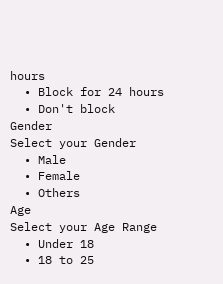hours
  • Block for 24 hours
  • Don't block
Gender
Select your Gender
  • Male
  • Female
  • Others
Age
Select your Age Range
  • Under 18
  • 18 to 25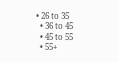• 26 to 35
  • 36 to 45
  • 45 to 55
  • 55+